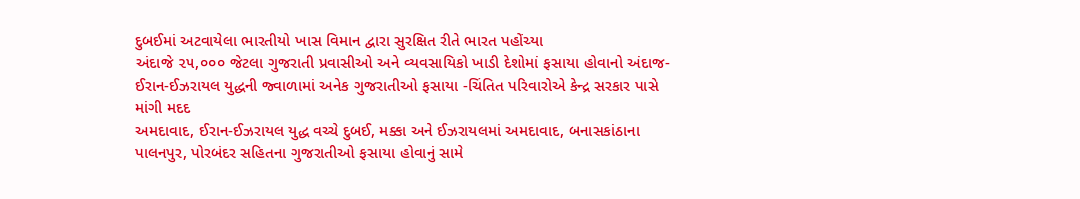દુબઈમાં અટવાયેલા ભારતીયો ખાસ વિમાન દ્વારા સુરક્ષિત રીતે ભારત પહોંચ્યા
અંદાજે ૨૫,૦૦૦ જેટલા ગુજરાતી પ્રવાસીઓ અને વ્યવસાયિકો ખાડી દેશોમાં ફસાયા હોવાનો અંદાજ-ઈરાન-ઈઝરાયલ યુદ્ધની જ્વાળામાં અનેક ગુજરાતીઓ ફસાયા -ચિંતિત પરિવારોએ કેન્દ્ર સરકાર પાસે માંગી મદદ
અમદાવાદ, ઈરાન-ઈઝરાયલ યુદ્ધ વચ્ચે દુબઈ, મક્કા અને ઈઝરાયલમાં અમદાવાદ, બનાસકાંઠાના પાલનપુર, પોરબંદર સહિતના ગુજરાતીઓ ફસાયા હોવાનું સામે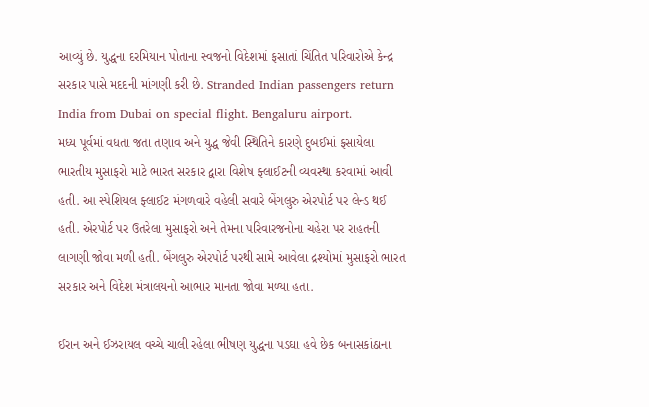આવ્યું છે. યુદ્ધના દરમિયાન પોતાના સ્વજનો વિદેશમાં ફસાતાં ચિંતિત પરિવારોએ કેન્દ્ર સરકાર પાસે મદદની માંગણી કરી છે. Stranded Indian passengers return India from Dubai on special flight. Bengaluru airport.
મધ્ય પૂર્વમાં વધતા જતા તણાવ અને યુદ્ધ જેવી સ્થિતિને કારણે દુબઈમાં ફસાયેલા ભારતીય મુસાફરો માટે ભારત સરકાર દ્વારા વિશેષ ફ્લાઈટની વ્યવસ્થા કરવામાં આવી હતી. આ સ્પેશિયલ ફ્લાઈટ મંગળવારે વહેલી સવારે બેંગલુરુ એરપોર્ટ પર લેન્ડ થઈ હતી. એરપોર્ટ પર ઉતરેલા મુસાફરો અને તેમના પરિવારજનોના ચહેરા પર રાહતની લાગણી જોવા મળી હતી. બેંગલુરુ એરપોર્ટ પરથી સામે આવેલા દ્રશ્યોમાં મુસાફરો ભારત સરકાર અને વિદેશ મંત્રાલયનો આભાર માનતા જોવા મળ્યા હતા.

ઈરાન અને ઈઝરાયલ વચ્ચે ચાલી રહેલા ભીષણ યુદ્ધના પડઘા હવે છેક બનાસકાંઠાના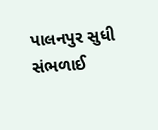પાલનપુર સુધી સંભળાઈ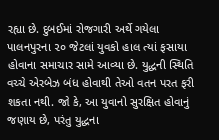રહ્યા છે. દુબઈમાં રોજગારી અર્થે ગયેલા પાલનપુરના ૨૦ જેટલાં યુવકો હાલ ત્યાં ફસાયા હોવાના સમાચાર સામે આવ્યા છે. યુદ્ધની સ્થિતિ વચ્ચે એરબેઝ બંધ હોવાથી તેઓ વતન પરત ફરી શકતા નથી. જો કે, આ યુવાનો સુરક્ષિત હોવાનું જણાય છે, પરંતુ યુદ્ધના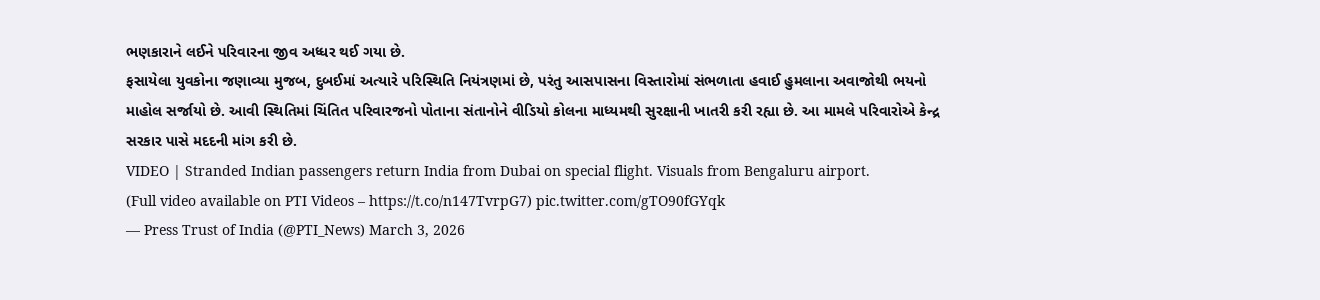ભણકારાને લઈને પરિવારના જીવ અધ્ધર થઈ ગયા છે.
ફસાયેલા યુવકોના જણાવ્યા મુજબ, દુબઈમાં અત્યારે પરિસ્થિતિ નિયંત્રણમાં છે, પરંતુ આસપાસના વિસ્તારોમાં સંભળાતા હવાઈ હુમલાના અવાજોથી ભયનો માહોલ સર્જાયો છે. આવી સ્થિતિમાં ચિંતિત પરિવારજનો પોતાના સંતાનોને વીડિયો કોલના માધ્યમથી સુરક્ષાની ખાતરી કરી રહ્યા છે. આ મામલે પરિવારોએ કેન્દ્ર સરકાર પાસે મદદની માંગ કરી છે.
VIDEO | Stranded Indian passengers return India from Dubai on special flight. Visuals from Bengaluru airport.
(Full video available on PTI Videos – https://t.co/n147TvrpG7) pic.twitter.com/gTO90fGYqk
— Press Trust of India (@PTI_News) March 3, 2026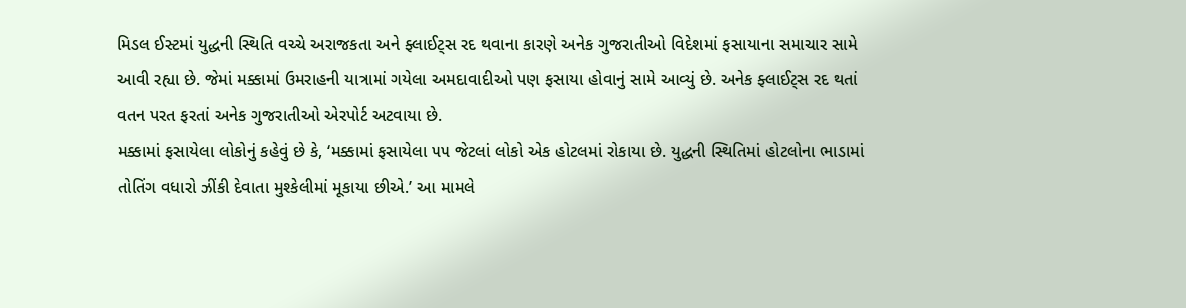મિડલ ઈસ્ટમાં યુદ્ધની સ્થિતિ વચ્ચે અરાજકતા અને ફ્લાઈટ્સ રદ થવાના કારણે અનેક ગુજરાતીઓ વિદેશમાં ફસાયાના સમાચાર સામે આવી રહ્યા છે. જેમાં મક્કામાં ઉમરાહની યાત્રામાં ગયેલા અમદાવાદીઓ પણ ફસાયા હોવાનું સામે આવ્યું છે. અનેક ફ્લાઈટ્સ રદ થતાં વતન પરત ફરતાં અનેક ગુજરાતીઓ એરપોર્ટ અટવાયા છે.
મક્કામાં ફસાયેલા લોકોનું કહેવું છે કે, ‘મક્કામાં ફસાયેલા ૫૫ જેટલાં લોકો એક હોટલમાં રોકાયા છે. યુદ્ધની સ્થિતિમાં હોટલોના ભાડામાં તોતિંગ વધારો ઝીંકી દેવાતા મુશ્કેલીમાં મૂકાયા છીએ.’ આ મામલે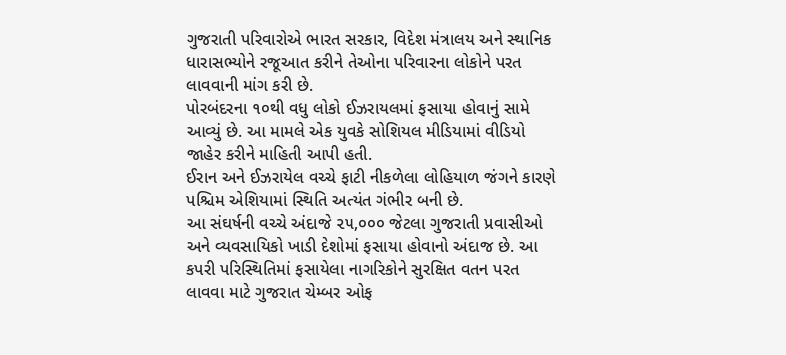ગુજરાતી પરિવારોએ ભારત સરકાર, વિદેશ મંત્રાલય અને સ્થાનિક ધારાસભ્યોને રજૂઆત કરીને તેઓના પરિવારના લોકોને પરત લાવવાની માંગ કરી છે.
પોરબંદરના ૧૦થી વધુ લોકો ઈઝરાયલમાં ફસાયા હોવાનું સામે આવ્યું છે. આ મામલે એક યુવકે સોશિયલ મીડિયામાં વીડિયો જાહેર કરીને માહિતી આપી હતી.
ઈરાન અને ઈઝરાયેલ વચ્ચે ફાટી નીકળેલા લોહિયાળ જંગને કારણે પશ્ચિમ એશિયામાં સ્થિતિ અત્યંત ગંભીર બની છે.
આ સંઘર્ષની વચ્ચે અંદાજે ૨૫,૦૦૦ જેટલા ગુજરાતી પ્રવાસીઓ અને વ્યવસાયિકો ખાડી દેશોમાં ફસાયા હોવાનો અંદાજ છે. આ કપરી પરિસ્થિતિમાં ફસાયેલા નાગરિકોને સુરક્ષિત વતન પરત લાવવા માટે ગુજરાત ચેમ્બર ઓફ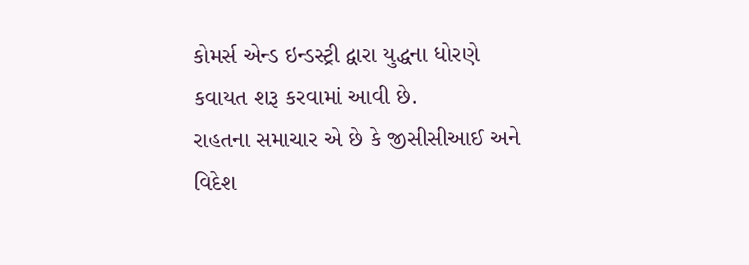કોમર્સ એન્ડ ઇન્ડસ્ટ્રી દ્વારા યુદ્ધના ધોરણે કવાયત શરૂ કરવામાં આવી છે.
રાહતના સમાચાર એ છે કે જીસીસીઆઈ અને વિદેશ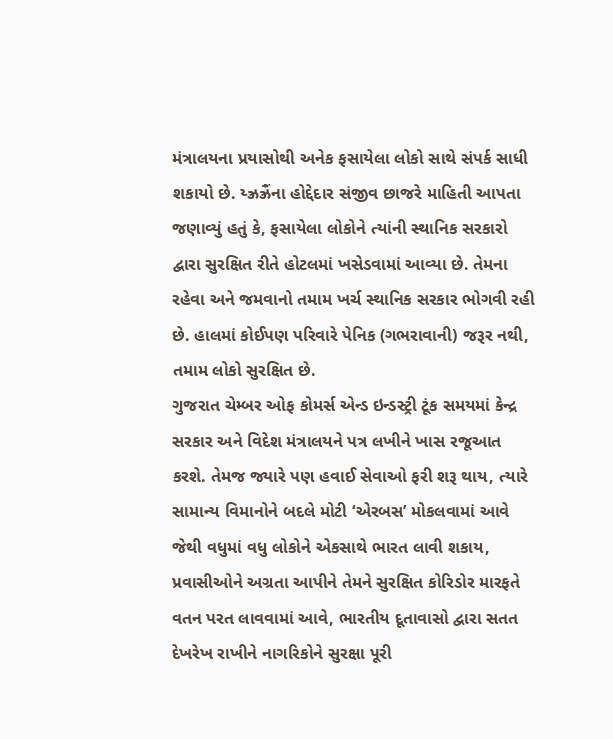મંત્રાલયના પ્રયાસોથી અનેક ફસાયેલા લોકો સાથે સંપર્ક સાધી શકાયો છે. ય્ઝ્રઝ્રૈંના હોદ્દેદાર સંજીવ છાજરે માહિતી આપતા જણાવ્યું હતું કે, ફસાયેલા લોકોને ત્યાંની સ્થાનિક સરકારો દ્વારા સુરક્ષિત રીતે હોટલમાં ખસેડવામાં આવ્યા છે. તેમના રહેવા અને જમવાનો તમામ ખર્ચ સ્થાનિક સરકાર ભોગવી રહી છે. હાલમાં કોઈપણ પરિવારે પેનિક (ગભરાવાની) જરૂર નથી, તમામ લોકો સુરક્ષિત છે.
ગુજરાત ચેમ્બર ઓફ કોમર્સ એન્ડ ઇન્ડસ્ટ્રી ટૂંક સમયમાં કેન્દ્ર સરકાર અને વિદેશ મંત્રાલયને પત્ર લખીને ખાસ રજૂઆત કરશે. તેમજ જ્યારે પણ હવાઈ સેવાઓ ફરી શરૂ થાય, ત્યારે સામાન્ય વિમાનોને બદલે મોટી ‘એરબસ’ મોકલવામાં આવે
જેથી વધુમાં વધુ લોકોને એકસાથે ભારત લાવી શકાય, પ્રવાસીઓને અગ્રતા આપીને તેમને સુરક્ષિત કોરિડોર મારફતે વતન પરત લાવવામાં આવે, ભારતીય દૂતાવાસો દ્વારા સતત દેખરેખ રાખીને નાગરિકોને સુરક્ષા પૂરી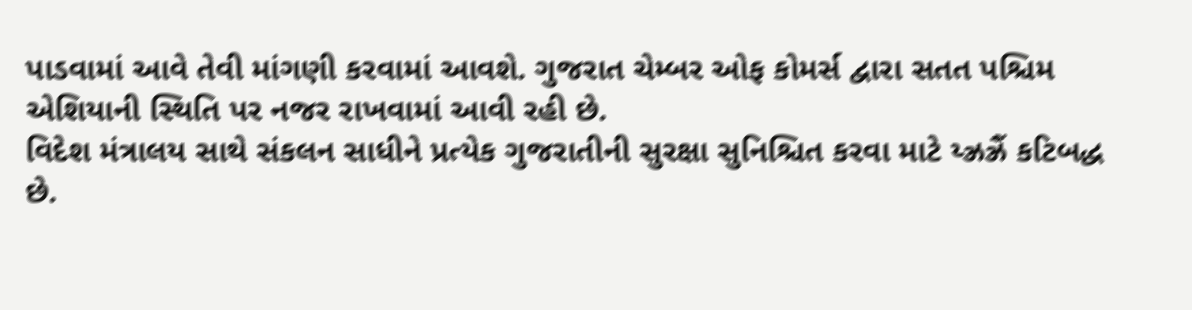પાડવામાં આવે તેવી માંગણી કરવામાં આવશે. ગુજરાત ચેમ્બર ઓફ કોમર્સ દ્વારા સતત પશ્ચિમ એશિયાની સ્થિતિ પર નજર રાખવામાં આવી રહી છે.
વિદેશ મંત્રાલય સાથે સંકલન સાધીને પ્રત્યેક ગુજરાતીની સુરક્ષા સુનિશ્ચિત કરવા માટે ય્ઝ્રઝ્રૈં કટિબદ્ધ છે.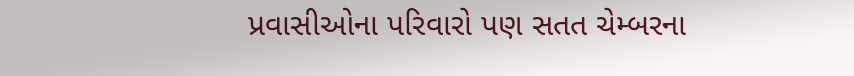પ્રવાસીઓના પરિવારો પણ સતત ચેમ્બરના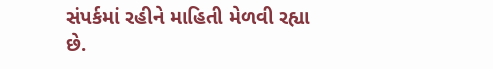સંપર્કમાં રહીને માહિતી મેળવી રહ્યા છે.